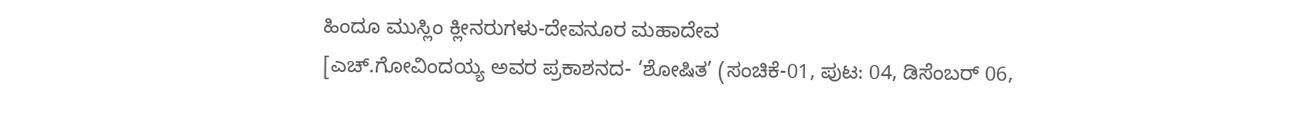ಹಿಂದೂ ಮುಸ್ಲಿಂ ಕ್ಲೀನರುಗಳು-ದೇವನೂರ ಮಹಾದೇವ
[ಎಚ್.ಗೋವಿಂದಯ್ಯ ಅವರ ಪ್ರಕಾಶನದ- ‘ಶೋಷಿತ’ (ಸಂಚಿಕೆ-01, ಪುಟ: 04, ಡಿಸೆಂಬರ್ 06,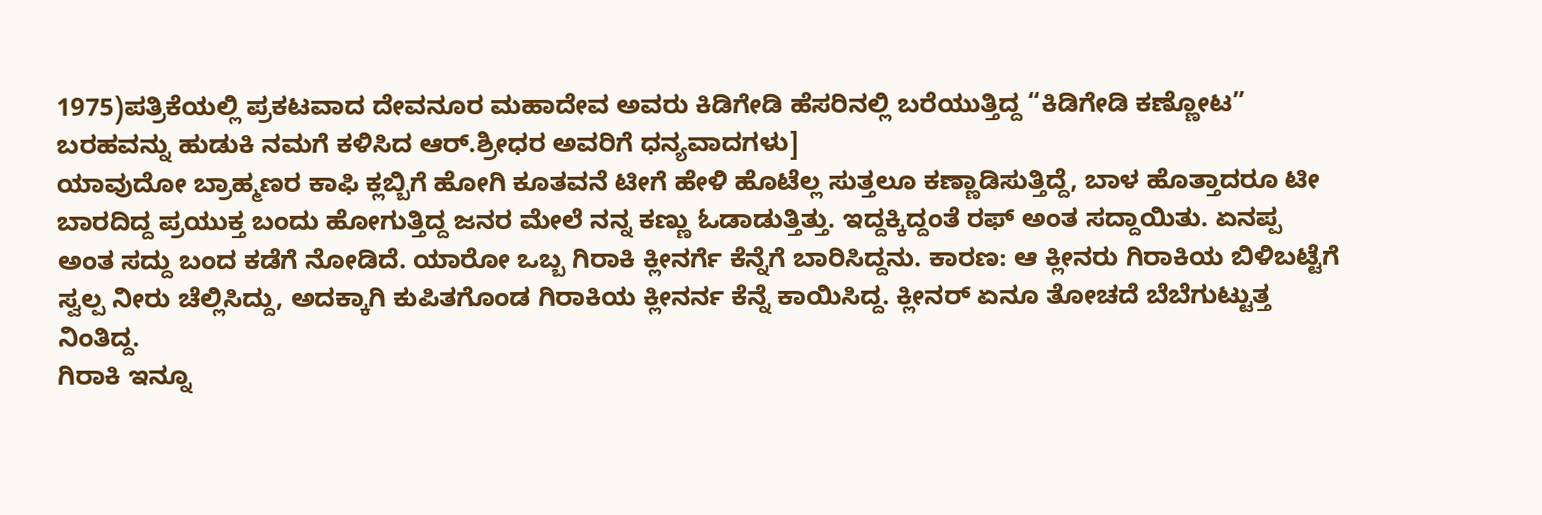1975)ಪತ್ರಿಕೆಯಲ್ಲಿ ಪ್ರಕಟವಾದ ದೇವನೂರ ಮಹಾದೇವ ಅವರು ಕಿಡಿಗೇಡಿ ಹೆಸರಿನಲ್ಲಿ ಬರೆಯುತ್ತಿದ್ದ “ಕಿಡಿಗೇಡಿ ಕಣ್ಣೋಟ” ಬರಹವನ್ನು ಹುಡುಕಿ ನಮಗೆ ಕಳಿಸಿದ ಆರ್.ಶ್ರೀಧರ ಅವರಿಗೆ ಧನ್ಯವಾದಗಳು]
ಯಾವುದೋ ಬ್ರಾಹ್ಮಣರ ಕಾಫಿ ಕ್ಲಬ್ಬಿಗೆ ಹೋಗಿ ಕೂತವನೆ ಟೀಗೆ ಹೇಳಿ ಹೊಟೆಲ್ಲ ಸುತ್ತಲೂ ಕಣ್ಣಾಡಿಸುತ್ತಿದ್ದೆ, ಬಾಳ ಹೊತ್ತಾದರೂ ಟೀ ಬಾರದಿದ್ದ ಪ್ರಯುಕ್ತ ಬಂದು ಹೋಗುತ್ತಿದ್ದ ಜನರ ಮೇಲೆ ನನ್ನ ಕಣ್ಣು ಓಡಾಡುತ್ತಿತ್ತು. ಇದ್ದಕ್ಕಿದ್ದಂತೆ ರಫ್ ಅಂತ ಸದ್ದಾಯಿತು. ಏನಪ್ಪ ಅಂತ ಸದ್ದು ಬಂದ ಕಡೆಗೆ ನೋಡಿದೆ. ಯಾರೋ ಒಬ್ಬ ಗಿರಾಕಿ ಕ್ಲೀನರ್ಗೆ ಕೆನ್ನೆಗೆ ಬಾರಿಸಿದ್ದನು. ಕಾರಣ: ಆ ಕ್ಲೀನರು ಗಿರಾಕಿಯ ಬಿಳಿಬಟ್ಟೆಗೆ ಸ್ವಲ್ಪ ನೀರು ಚೆಲ್ಲಿಸಿದ್ದು, ಅದಕ್ಕಾಗಿ ಕುಪಿತಗೊಂಡ ಗಿರಾಕಿಯ ಕ್ಲೀನರ್ನ ಕೆನ್ನೆ ಕಾಯಿಸಿದ್ದ. ಕ್ಲೀನರ್ ಏನೂ ತೋಚದೆ ಬೆಬೆಗುಟ್ಟುತ್ತ ನಿಂತಿದ್ದ.
ಗಿರಾಕಿ ಇನ್ನೂ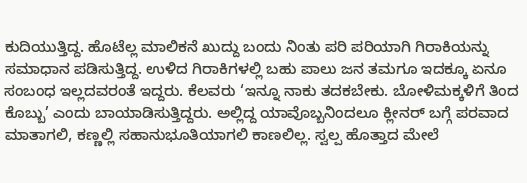ಕುದಿಯುತ್ತಿದ್ದ. ಹೊಟೆಲ್ಲ ಮಾಲಿಕನೆ ಖುದ್ದು ಬಂದು ನಿಂತು ಪರಿ ಪರಿಯಾಗಿ ಗಿರಾಕಿಯನ್ನು ಸಮಾಧಾನ ಪಡಿಸುತ್ತಿದ್ದ. ಉಳಿದ ಗಿರಾಕಿಗಳಲ್ಲಿ ಬಹು ಪಾಲು ಜನ ತಮಗೂ ಇದಕ್ಕೂ ಏನೂ ಸಂಬಂಧ ಇಲ್ಲದವರಂತೆ ಇದ್ದರು. ಕೆಲವರು ‘ಇನ್ನೂ ನಾಕು ತದಕಬೇಕು. ಬೋಳಿಮಕ್ಕಳಿಗೆ ತಿಂದ ಕೊಬ್ಬು’ ಎಂದು ಬಾಯಾಡಿಸುತ್ತಿದ್ದರು. ಅಲ್ಲಿದ್ದ ಯಾವೊಬ್ಬನಿಂದಲೂ ಕ್ಲೀನರ್ ಬಗ್ಗೆ ಪರವಾದ ಮಾತಾಗಲಿ, ಕಣ್ಣಲ್ಲಿ ಸಹಾನುಭೂತಿಯಾಗಲಿ ಕಾಣಲಿಲ್ಲ. ಸ್ವಲ್ಪ ಹೊತ್ತಾದ ಮೇಲೆ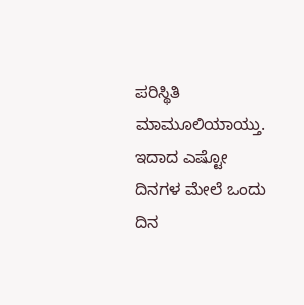ಪರಿಸ್ಥಿತಿ ಮಾಮೂಲಿಯಾಯ್ತು.
ಇದಾದ ಎಷ್ಟೋ ದಿನಗಳ ಮೇಲೆ ಒಂದು ದಿನ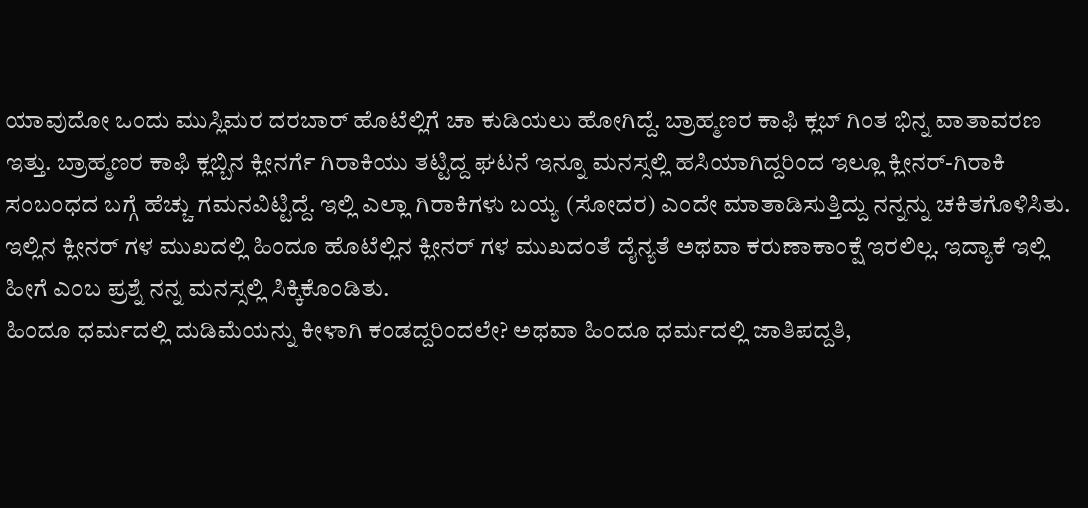ಯಾವುದೋ ಒಂದು ಮುಸ್ಲಿಮರ ದರಬಾರ್ ಹೊಟೆಲ್ಲಿಗೆ ಚಾ ಕುಡಿಯಲು ಹೋಗಿದ್ದೆ. ಬ್ರಾಹ್ಮಣರ ಕಾಫಿ ಕ್ಲಬ್ ಗಿಂತ ಭಿನ್ನ ವಾತಾವರಣ ಇತ್ತು. ಬ್ರಾಹ್ಮಣರ ಕಾಫಿ ಕ್ಲಬ್ಬಿನ ಕ್ಲೀನರ್ಗೆ ಗಿರಾಕಿಯು ತಟ್ಟಿದ್ದ ಘಟನೆ ಇನ್ನೂ ಮನಸ್ಸಲ್ಲಿ ಹಸಿಯಾಗಿದ್ದರಿಂದ ಇಲ್ಲೂ ಕ್ಲೀನರ್-ಗಿರಾಕಿ ಸಂಬಂಧದ ಬಗ್ಗೆ ಹೆಚ್ಚು ಗಮನವಿಟ್ಟಿದ್ದೆ. ಇಲ್ಲಿ ಎಲ್ಲಾ ಗಿರಾಕಿಗಳು ಬಯ್ಯ (ಸೋದರ) ಎಂದೇ ಮಾತಾಡಿಸುತ್ತಿದ್ದು ನನ್ನನ್ನು ಚಕಿತಗೊಳಿಸಿತು. ಇಲ್ಲಿನ ಕ್ಲೀನರ್ ಗಳ ಮುಖದಲ್ಲಿ ಹಿಂದೂ ಹೊಟೆಲ್ಲಿನ ಕ್ಲೀನರ್ ಗಳ ಮುಖದಂತೆ ದೈನ್ಯತೆ ಅಥವಾ ಕರುಣಾಕಾಂಕ್ಷೆ ಇರಲಿಲ್ಲ. ಇದ್ಯಾಕೆ ಇಲ್ಲಿ ಹೀಗೆ ಎಂಬ ಪ್ರಶ್ನೆ ನನ್ನ ಮನಸ್ಸಲ್ಲಿ ಸಿಕ್ಕಿಕೊಂಡಿತು.
ಹಿಂದೂ ಧರ್ಮದಲ್ಲಿ ದುಡಿಮೆಯನ್ನು ಕೀಳಾಗಿ ಕಂಡದ್ದರಿಂದಲೇ? ಅಥವಾ ಹಿಂದೂ ಧರ್ಮದಲ್ಲಿ ಜಾತಿಪದ್ದತಿ,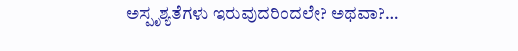ಅಸ್ಪೃಶ್ಯತೆಗಳು ಇರುವುದರಿಂದಲೇ? ಅಥವಾ?…